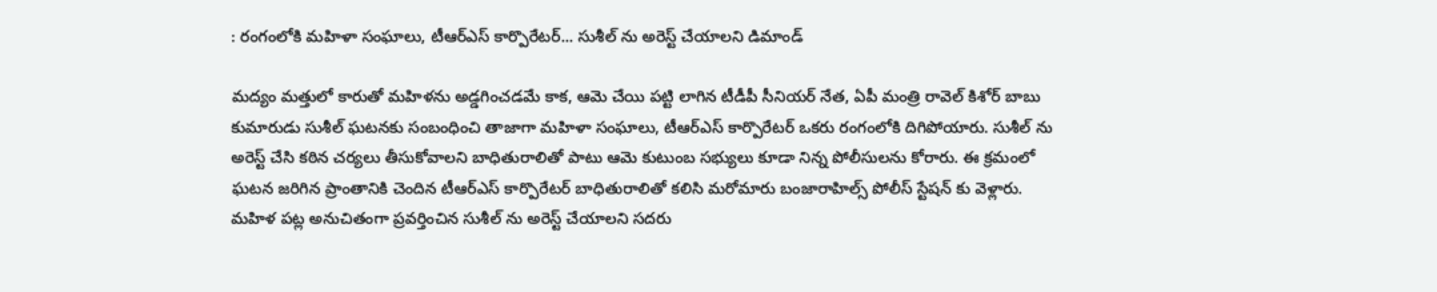: రంగంలోకి మహిళా సంఘాలు, టీఆర్ఎస్ కార్పొరేటర్... సుశీల్ ను అరెస్ట్ చేయాలని డిమాండ్

మద్యం మత్తులో కారుతో మహిళను అడ్డగించడమే కాక, ఆమె చేయి పట్టి లాగిన టీడీపీ సీనియర్ నేత, ఏపీ మంత్రి రావెల్ కిశోర్ బాబు కుమారుడు సుశీల్ ఘటనకు సంబంధించి తాజాగా మహిళా సంఘాలు, టీఆర్ఎస్ కార్పొరేటర్ ఒకరు రంగంలోకి దిగిపోయారు. సుశీల్ ను అరెస్ట్ చేసి కఠిన చర్యలు తీసుకోవాలని బాధితురాలితో పాటు ఆమె కుటుంబ సభ్యులు కూడా నిన్న పోలీసులను కోరారు. ఈ క్రమంలో ఘటన జరిగిన ప్రాంతానికి చెందిన టీఆర్ఎస్ కార్పొరేటర్ బాధితురాలితో కలిసి మరోమారు బంజారాహిల్స్ పోలీస్ స్టేషన్ కు వెళ్లారు. మహిళ పట్ల అనుచితంగా ప్రవర్తించిన సుశీల్ ను అరెస్ట్ చేయాలని సదరు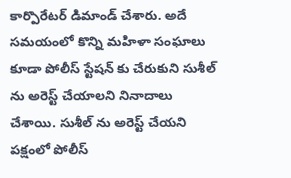కార్పొరేటర్ డిమాండ్ చేశారు. అదే సమయంలో కొన్ని మహిళా సంఘాలు కూడా పోలీస్ స్టేషన్ కు చేరుకుని సుశీల్ ను అరెస్ట్ చేయాలని నినాదాలు చేశాయి. సుశీల్ ను అరెస్ట్ చేయని పక్షంలో పోలీస్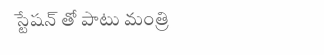స్టేషన్ తో పాటు మంత్రి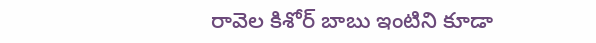రావెల కిశోర్ బాబు ఇంటిని కూడా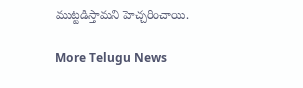ముట్టడిస్తామని హెచ్చరించాయి.

More Telugu News